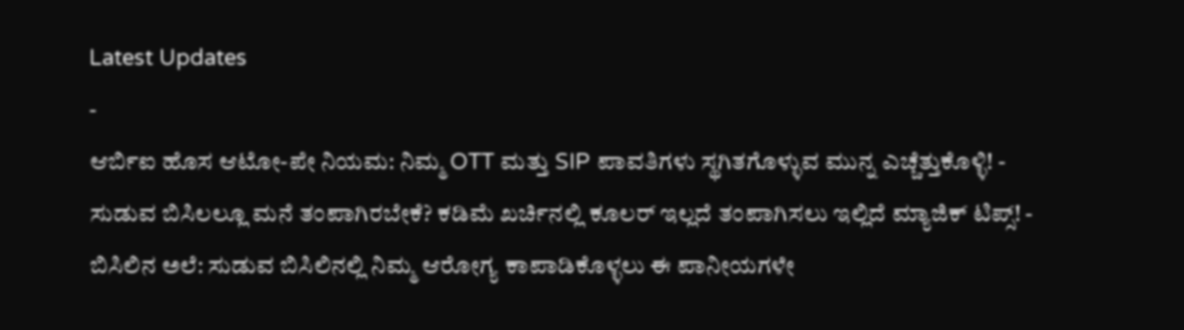Latest Updates
-
ಆರ್ಬಿಐ ಹೊಸ ಆಟೋ-ಪೇ ನಿಯಮ: ನಿಮ್ಮ OTT ಮತ್ತು SIP ಪಾವತಿಗಳು ಸ್ಥಗಿತಗೊಳ್ಳುವ ಮುನ್ನ ಎಚ್ಚೆತ್ತುಕೊಳ್ಳಿ! -
ಸುಡುವ ಬಿಸಿಲಲ್ಲೂ ಮನೆ ತಂಪಾಗಿರಬೇಕೆ? ಕಡಿಮೆ ಖರ್ಚಿನಲ್ಲಿ ಕೂಲರ್ ಇಲ್ಲದೆ ತಂಪಾಗಿಸಲು ಇಲ್ಲಿದೆ ಮ್ಯಾಜಿಕ್ ಟಿಪ್ಸ್! -
ಬಿಸಿಲಿನ ಅಲೆ: ಸುಡುವ ಬಿಸಿಲಿನಲ್ಲಿ ನಿಮ್ಮ ಆರೋಗ್ಯ ಕಾಪಾಡಿಕೊಳ್ಳಲು ಈ ಪಾನೀಯಗಳೇ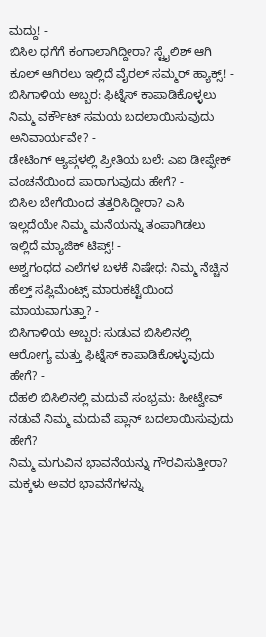ಮದ್ದು! -
ಬಿಸಿಲ ಧಗೆಗೆ ಕಂಗಾಲಾಗಿದ್ದೀರಾ? ಸ್ಟೈಲಿಶ್ ಆಗಿ ಕೂಲ್ ಆಗಿರಲು ಇಲ್ಲಿದೆ ವೈರಲ್ ಸಮ್ಮರ್ ಹ್ಯಾಕ್ಸ್! -
ಬಿಸಿಗಾಳಿಯ ಅಬ್ಬರ: ಫಿಟ್ನೆಸ್ ಕಾಪಾಡಿಕೊಳ್ಳಲು ನಿಮ್ಮ ವರ್ಕೌಟ್ ಸಮಯ ಬದಲಾಯಿಸುವುದು ಅನಿವಾರ್ಯವೇ? -
ಡೇಟಿಂಗ್ ಆ್ಯಪ್ಗಳಲ್ಲಿ ಪ್ರೀತಿಯ ಬಲೆ: ಎಐ ಡೀಪ್ಫೇಕ್ ವಂಚನೆಯಿಂದ ಪಾರಾಗುವುದು ಹೇಗೆ? -
ಬಿಸಿಲ ಬೇಗೆಯಿಂದ ತತ್ತರಿಸಿದ್ದೀರಾ? ಎಸಿ ಇಲ್ಲದೆಯೇ ನಿಮ್ಮ ಮನೆಯನ್ನು ತಂಪಾಗಿಡಲು ಇಲ್ಲಿದೆ ಮ್ಯಾಜಿಕ್ ಟಿಪ್ಸ್! -
ಅಶ್ವಗಂಧದ ಎಲೆಗಳ ಬಳಕೆ ನಿಷೇಧ: ನಿಮ್ಮ ನೆಚ್ಚಿನ ಹೆಲ್ತ್ ಸಪ್ಲಿಮೆಂಟ್ಸ್ ಮಾರುಕಟ್ಟೆಯಿಂದ ಮಾಯವಾಗುತ್ತಾ? -
ಬಿಸಿಗಾಳಿಯ ಅಬ್ಬರ: ಸುಡುವ ಬಿಸಿಲಿನಲ್ಲಿ ಆರೋಗ್ಯ ಮತ್ತು ಫಿಟ್ನೆಸ್ ಕಾಪಾಡಿಕೊಳ್ಳುವುದು ಹೇಗೆ? -
ದೆಹಲಿ ಬಿಸಿಲಿನಲ್ಲಿ ಮದುವೆ ಸಂಭ್ರಮ: ಹೀಟ್ವೇವ್ ನಡುವೆ ನಿಮ್ಮ ಮದುವೆ ಪ್ಲಾನ್ ಬದಲಾಯಿಸುವುದು ಹೇಗೆ?
ನಿಮ್ಮ ಮಗುವಿನ ಭಾವನೆಯನ್ನು ಗೌರವಿಸುತ್ತೀರಾ?
ಮಕ್ಕಳು ಅವರ ಭಾವನೆಗಳನ್ನು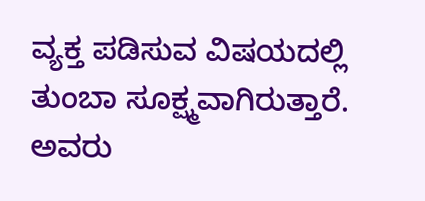ವ್ಯಕ್ತ ಪಡಿಸುವ ವಿಷಯದಲ್ಲಿ ತುಂಬಾ ಸೂಕ್ಷ್ಮವಾಗಿರುತ್ತಾರೆ. ಅವರು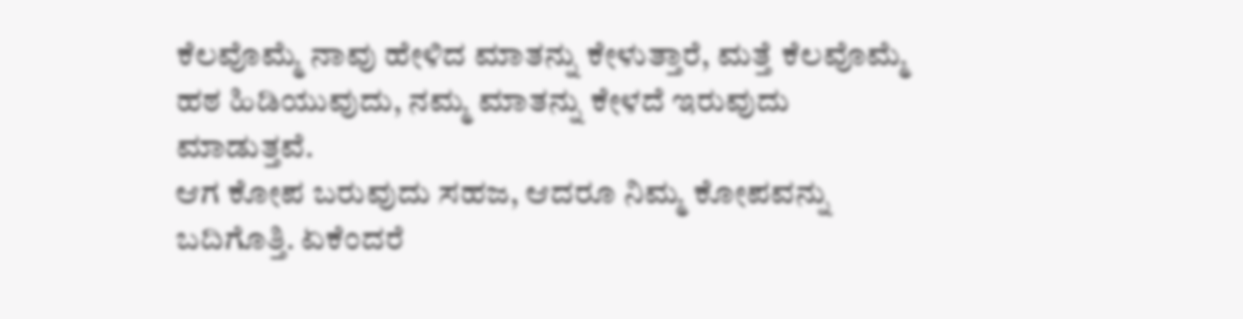ಕೆಲವೊಮ್ಮೆ ನಾವು ಹೇಳಿದ ಮಾತನ್ನು ಕೇಳುತ್ತಾರೆ, ಮತ್ತೆ ಕೆಲವೊಮ್ಮೆ ಹಠ ಹಿಡಿಯುವುದು, ನಮ್ಮ ಮಾತನ್ನು ಕೇಳದೆ ಇರುವುದು ಮಾಡುತ್ತವೆ.
ಆಗ ಕೋಪ ಬರುವುದು ಸಹಜ, ಆದರೂ ನಿಮ್ಮ ಕೋಪವನ್ನು ಬದಿಗೊತ್ತಿ. ಏಕೆಂದರೆ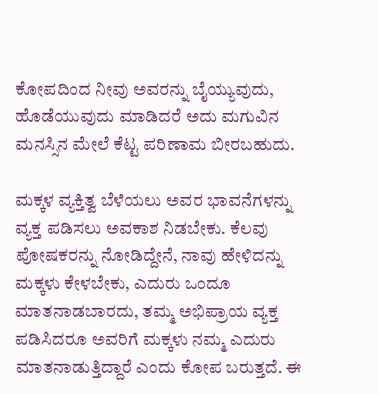ಕೋಪದಿಂದ ನೀವು ಅವರನ್ನು ಬೈಯ್ಯುವುದು, ಹೊಡೆಯುವುದು ಮಾಡಿದರೆ ಅದು ಮಗುವಿನ ಮನಸ್ಸಿನ ಮೇಲೆ ಕೆಟ್ಟ ಪರಿಣಾಮ ಬೀರಬಹುದು.

ಮಕ್ಕಳ ವ್ಯಕ್ತಿತ್ವ ಬೆಳೆಯಲು ಅವರ ಭಾವನೆಗಳನ್ನು ವ್ಯಕ್ತ ಪಡಿಸಲು ಅವಕಾಶ ನಿಡಬೇಕು. ಕೆಲವು ಪೋಷಕರನ್ನು ನೋಡಿದ್ದೇನೆ, ನಾವು ಹೇಳಿದನ್ನು ಮಕ್ಕಳು ಕೇಳಬೇಕು, ಎದುರು ಒಂದೂ ಮಾತನಾಡಬಾರದು, ತಮ್ಮ ಅಭಿಪ್ರಾಯ ವ್ಯಕ್ತ ಪಡಿಸಿದರೂ ಅವರಿಗೆ ಮಕ್ಕಳು ನಮ್ಮ ಎದುರು ಮಾತನಾಡುತ್ತಿದ್ದಾರೆ ಎಂದು ಕೋಪ ಬರುತ್ತದೆ. ಈ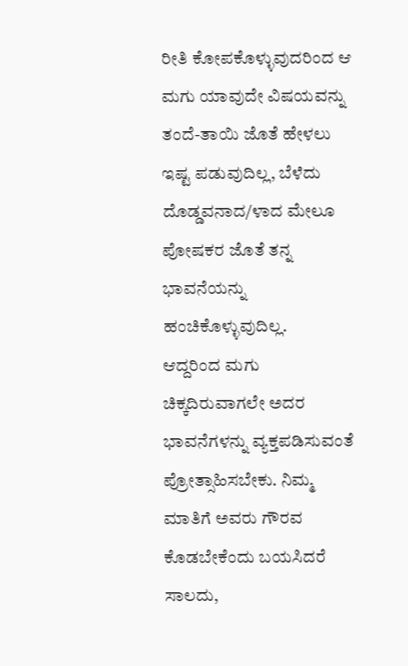ರೀತಿ ಕೋಪಕೊಳ್ಳುವುದರಿಂದ ಆ ಮಗು ಯಾವುದೇ ವಿಷಯವನ್ನು ತಂದೆ-ತಾಯಿ ಜೊತೆ ಹೇಳಲು ಇಷ್ಟ ಪಡುವುದಿಲ್ಲ, ಬೆಳೆದು ದೊಡ್ಡವನಾದ/ಳಾದ ಮೇಲೂ ಪೋಷಕರ ಜೊತೆ ತನ್ನ ಭಾವನೆಯನ್ನು ಹಂಚಿಕೊಳ್ಳುವುದಿಲ್ಲ.
ಆದ್ದರಿಂದ ಮಗು ಚಿಕ್ಕದಿರುವಾಗಲೇ ಅದರ ಭಾವನೆಗಳನ್ನು ವ್ಯಕ್ತಪಡಿಸುವಂತೆ ಪ್ರೋತ್ಸಾಹಿಸಬೇಕು. ನಿಮ್ಮ ಮಾತಿಗೆ ಅವರು ಗೌರವ ಕೊಡಬೇಕೆಂದು ಬಯಸಿದರೆ ಸಾಲದು,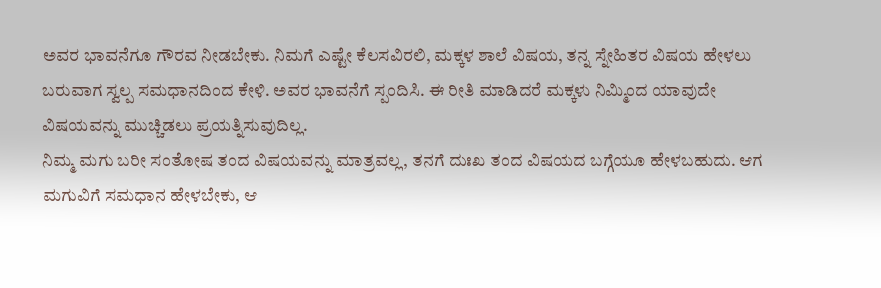ಅವರ ಭಾವನೆಗೂ ಗೌರವ ನೀಡಬೇಕು. ನಿಮಗೆ ಎಷ್ಟೇ ಕೆಲಸವಿರಲಿ, ಮಕ್ಕಳ ಶಾಲೆ ವಿಷಯ, ತನ್ನ ಸ್ನೇಹಿತರ ವಿಷಯ ಹೇಳಲು ಬರುವಾಗ ಸ್ವಲ್ಪ ಸಮಧಾನದಿಂದ ಕೇಳಿ. ಅವರ ಭಾವನೆಗೆ ಸ್ಪಂದಿಸಿ. ಈ ರೀತಿ ಮಾಡಿದರೆ ಮಕ್ಕಳು ನಿಮ್ಮಿಂದ ಯಾವುದೇ ವಿಷಯವನ್ನು ಮುಚ್ಚಿಡಲು ಪ್ರಯತ್ನಿಸುವುದಿಲ್ಲ.
ನಿಮ್ಮ ಮಗು ಬರೀ ಸಂತೋಷ ತಂದ ವಿಷಯವನ್ನು ಮಾತ್ರವಲ್ಲ, ತನಗೆ ದುಃಖ ತಂದ ವಿಷಯದ ಬಗ್ಗೆಯೂ ಹೇಳಬಹುದು. ಆಗ ಮಗುವಿಗೆ ಸಮಧಾನ ಹೇಳಬೇಕು, ಆ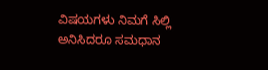ವಿಷಯಗಳು ನಿಮಗೆ ಸಿಲ್ಲಿ ಅನಿಸಿದರೂ ಸಮಧಾನ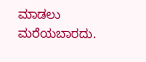ಮಾಡಲು ಮರೆಯಬಾರದು.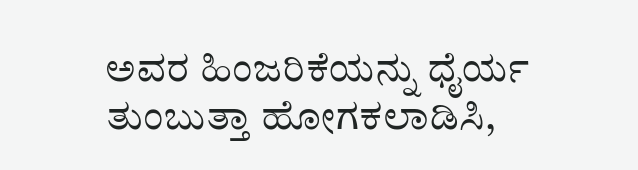ಅವರ ಹಿಂಜರಿಕೆಯನ್ನು ಧೈರ್ಯ ತುಂಬುತ್ತಾ ಹೋಗಕಲಾಡಿಸಿ,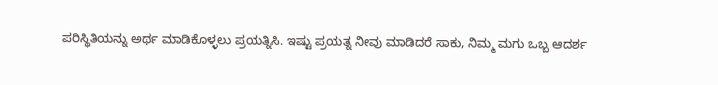ಪರಿಸ್ಥಿತಿಯನ್ನು ಅರ್ಥ ಮಾಡಿಕೊಳ್ಳಲು ಪ್ರಯತ್ನಿಸಿ. ಇಷ್ಟು ಪ್ರಯತ್ನ ನೀವು ಮಾಡಿದರೆ ಸಾಕು, ನಿಮ್ಮ ಮಗು ಒಬ್ಬ ಆದರ್ಶ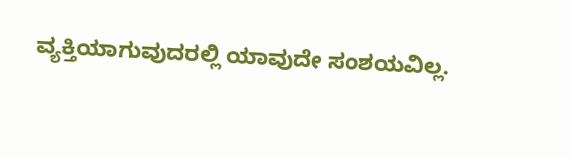ವ್ಯಕ್ತಿಯಾಗುವುದರಲ್ಲಿ ಯಾವುದೇ ಸಂಶಯವಿಲ್ಲ.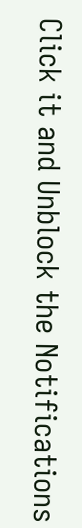Click it and Unblock the Notifications